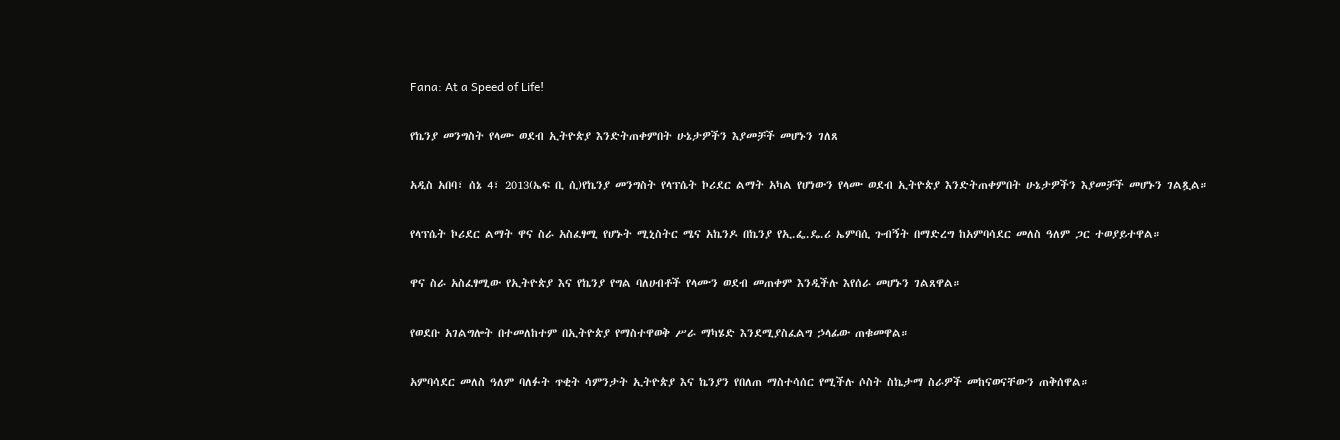Fana: At a Speed of Life!

የኬንያ መንግስት የላሙ ወደብ ኢትዮጵያ እንድትጠቀምበት ሁኔታዎችን እያመቻች መሆኑን ገለጸ

አዲስ አበባ፣ ሰኔ 4፣ 2013(ኤፍ ቢ ሲ)የኬንያ መንግስት የላፕሴት ኮሪደር ልማት አካል የሆነውን የላሙ ወደብ ኢትዮጵያ እንድትጠቀምበት ሁኔታዎችን እያመቻች መሆኑን ገልጿል።

የላፕሴት ኮሪደር ልማት ዋና ስራ አስፈፃሚ የሆኑት ሚኒስትር ሜና አኬንዶ በኬንያ የኢ.ፌ.ዴ.ሪ ኤምባሲ ጉብኝት በማድረግ ከአምባሳደር መለስ ዓለም ጋር ተወያይተዋል።

ዋና ስራ አስፈፃሚው የኢትዮጵያ እና የኬንያ የግል ባለሀብቶች የላሙን ወደብ መጠቀም እንዲችሉ እየሰራ መሆኑን ገልጸዋል።

የወደቡ አገልግሎት በተመለከተም በኢትዮጵያ የማስተዋወቅ ሥራ ማካሄድ እንደሚያስፈልግ ኃላፊው ጠቁመዋል።

አምባሳደር መለስ ዓለም ባለፉት ጥቂት ሳምንታት ኢትዮጵያ እና ኬንያን የበለጠ ማስተሳሰር የሚችሉ ሶስት ስኬታማ ስራዎች መከናወናቸውን ጠቅሰዋል።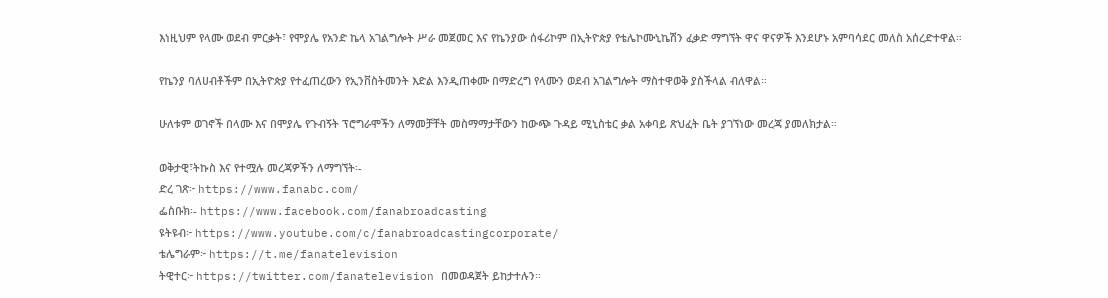እነዚህም የላሙ ወደብ ምርቃት፣ የሞያሌ የአንድ ኬላ አገልግሎት ሥራ መጀመር እና የኬንያው ሰፋሪኮም በኢትዮጵያ የቴሌኮሙኒኬሽን ፈቃድ ማግኘት ዋና ዋናዎች እንደሆኑ አምባሳደር መለስ አሰረድተዋል።

የኬንያ ባለሀብቶችም በኢትዮጵያ የተፈጠረውን የኢንቨስትመንት እድል እንዲጠቀሙ በማድረግ የላሙን ወደብ አገልግሎት ማስተዋወቅ ያስችላል ብለዋል።

ሁለቱም ወገኖች በላሙ እና በሞያሌ የጉብኝት ፕሮግራሞችን ለማመቻቸት መስማማታቸውን ከውጭ ጉዳይ ሚኒስቴር ቃል አቀባይ ጽህፈት ቤት ያገኘነው መረጃ ያመለክታል።

ወቅታዊ፣ትኩስ እና የተሟሉ መረጃዎችን ለማግኘት፡-
ድረ ገጽ፦ https://www.fanabc.com/
ፌስቡክ፡- https://www.facebook.com/fanabroadcasting
ዩትዩብ፦ https://www.youtube.com/c/fanabroadcastingcorporate/
ቴሌግራም፦ https://t.me/fanatelevision
ትዊተር፦ https://twitter.com/fanatelevision በመወዳጀት ይከታተሉን፡፡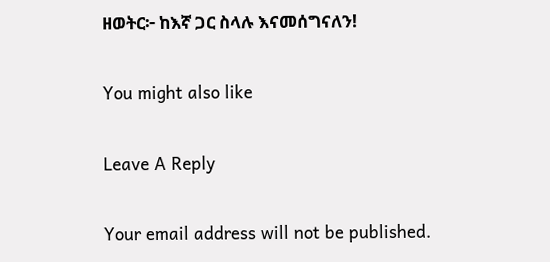ዘወትር፦ ከእኛ ጋር ስላሉ እናመሰግናለን!

You might also like

Leave A Reply

Your email address will not be published.